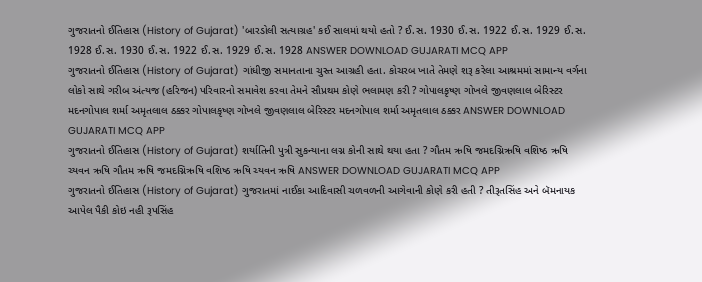ગુજરાતનો ઈતિહાસ (History of Gujarat) 'બારડોલી સત્યાગ્રહ' કઈ સાલમાં થયો હતો ? ઈ.સ. 1930 ઈ.સ. 1922 ઈ.સ. 1929 ઈ.સ. 1928 ઈ.સ. 1930 ઈ.સ. 1922 ઈ.સ. 1929 ઈ.સ. 1928 ANSWER DOWNLOAD GUJARATI MCQ APP
ગુજરાતનો ઈતિહાસ (History of Gujarat) ગાંધીજી સમાનતાના ચુસ્ત આગ્રહી હતા. કોચરબ ખાતે તેમણે શરૂ કરેલા આશ્રમમાં સામાન્ય વર્ગના લોકો સાથે ગરીબ અંત્યજ (હરિજન) પરિવારનો સમાવેશ કરવા તેમને સૌપ્રથમ કોણે ભલામણ કરી ? ગોપાલકૃષ્ણ ગોખલે જીવણલાલ બેરિસ્ટર મદનગોપાલ શર્મા અમૃતલાલ ઠક્કર ગોપાલકૃષ્ણ ગોખલે જીવણલાલ બેરિસ્ટર મદનગોપાલ શર્મા અમૃતલાલ ઠક્કર ANSWER DOWNLOAD GUJARATI MCQ APP
ગુજરાતનો ઈતિહાસ (History of Gujarat) શર્યાતિની પુત્રી સુકન્યાના લગ્ન કોની સાથે થયા હતા ? ગૌતમ ઋષિ જમદગ્નિઋષિ વશિષ્ઠ ઋષિ ચ્યવન ઋષિ ગૌતમ ઋષિ જમદગ્નિઋષિ વશિષ્ઠ ઋષિ ચ્યવન ઋષિ ANSWER DOWNLOAD GUJARATI MCQ APP
ગુજરાતનો ઈતિહાસ (History of Gujarat) ગુજરાતમાં નાઈકા આદિવાસી ચળવળની આગેવાની કોણે કરી હતી ? તીરૂતસિંહ અને બૅમનાયક આપેલ પૈકી કોઇ નહી રૂપસિંહ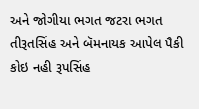અને જોગીયા ભગત જટરા ભગત તીરૂતસિંહ અને બૅમનાયક આપેલ પૈકી કોઇ નહી રૂપસિંહ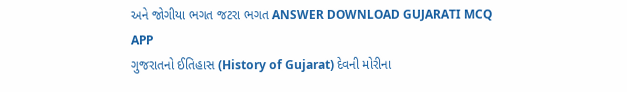અને જોગીયા ભગત જટરા ભગત ANSWER DOWNLOAD GUJARATI MCQ APP
ગુજરાતનો ઈતિહાસ (History of Gujarat) દેવની મોરીના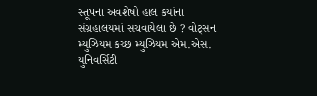સ્તૂપના અવશેષો હાલ કયાંના સંગ્રહાલયમાં સચવાયેલા છે ? વોટ્સન મ્યુઝિયમ કચ્છ મ્યુઝિયમ એમ.એસ. યુનિવર્સિટી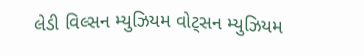લેડી વિલ્સન મ્યુઝિયમ વોટ્સન મ્યુઝિયમ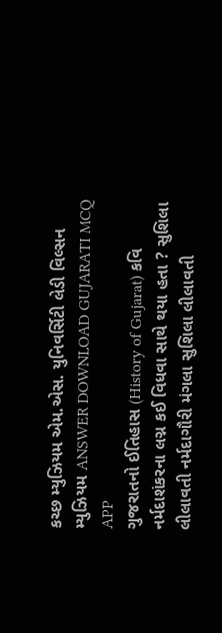કચ્છ મ્યુઝિયમ એમ.એસ. યુનિવર્સિટી લેડી વિલ્સન મ્યુઝિયમ ANSWER DOWNLOAD GUJARATI MCQ APP
ગુજરાતનો ઈતિહાસ (History of Gujarat) કવિ નર્મદાશંકરના લગ્ન કઈ વિધવા સાથે થયા હતા ? સુશિલા લીલાવતી નર્મદાગૌરી મંગલા સુશિલા લીલાવતી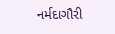નર્મદાગૌરી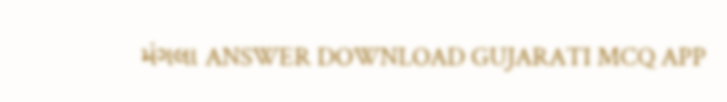મંગલા ANSWER DOWNLOAD GUJARATI MCQ APP